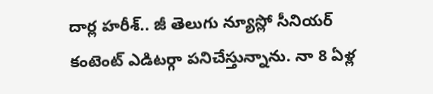దార్ల హరీశ్.. జీ తెలుగు న్యూస్లో సీనియర్ కంటెంట్ ఎడిటర్గా పనిచేస్తున్నాను. నా 8 ఏళ్ల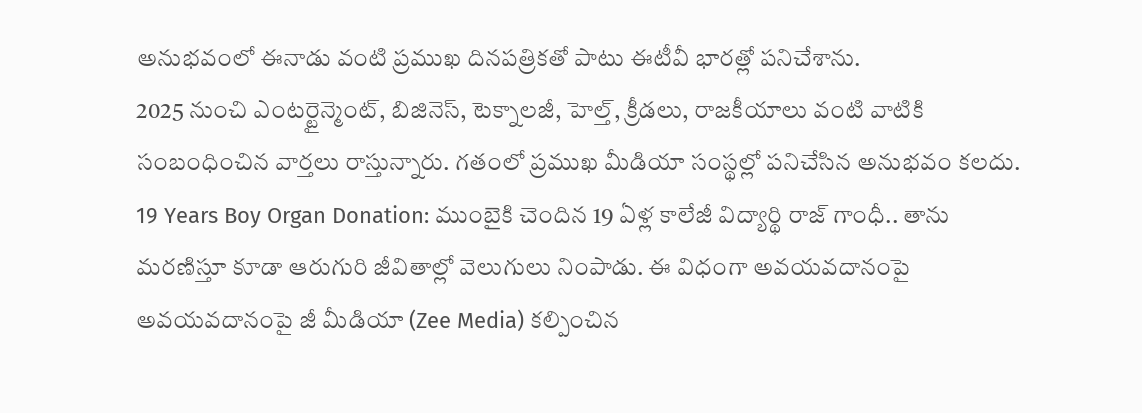అనుభవంలో ఈనాడు వంటి ప్రముఖ దినపత్రికతో పాటు ఈటీవీ భారత్లో పనిచేశాను.
2025 నుంచి ఎంటర్టైన్మెంట్, బిజినెస్, టెక్నాలజీ, హెల్త్, క్రీడలు, రాజకీయాలు వంటి వాటికి సంబంధించిన వార్తలు రాస్తున్నారు. గతంలో ప్రముఖ మీడియా సంస్థల్లో పనిచేసిన అనుభవం కలదు.
19 Years Boy Organ Donation: ముంబైకి చెందిన 19 ఏళ్ల కాలేజీ విద్యార్థి రాజ్ గాంధీ.. తాను మరణిస్తూ కూడా ఆరుగురి జీవితాల్లో వెలుగులు నింపాడు. ఈ విధంగా అవయవదానంపై అవయవదానంపై జీ మీడియా (Zee Media) కల్పించిన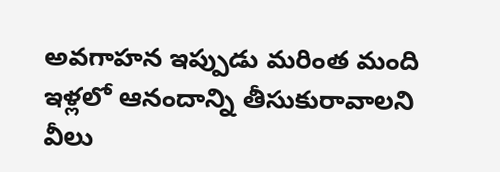అవగాహన ఇప్పుడు మరింత మంది ఇళ్లలో ఆనందాన్ని తీసుకురావాలని వీలు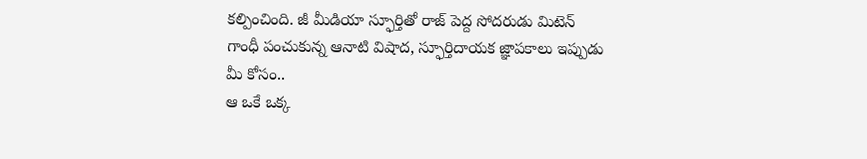కల్పించింది. జీ మీడియా స్ఫూర్తితో రాజ్ పెద్ద సోదరుడు మిటెన్ గాంధీ పంచుకున్న ఆనాటి విషాద, స్ఫూర్తిదాయక జ్ఞాపకాలు ఇప్పుడు మీ కోసం..
ఆ ఒకే ఒక్క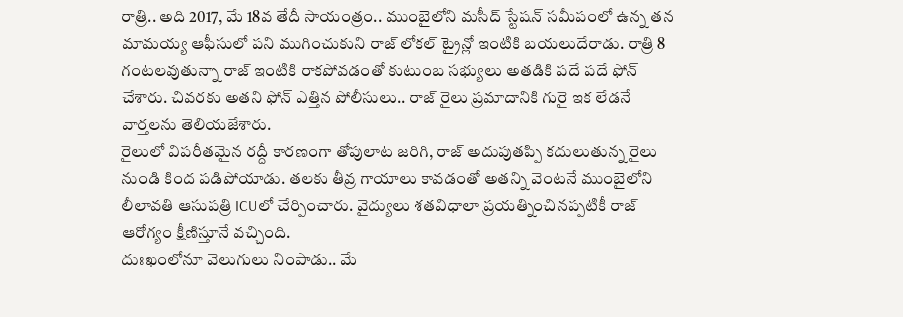రాత్రి.. అది 2017, మే 18వ తేదీ సాయంత్రం.. ముంబైలోని మసీద్ స్టేషన్ సమీపంలో ఉన్న తన మామయ్య ఆఫీసులో పని ముగించుకుని రాజ్ లోకల్ ట్రైన్లో ఇంటికి బయలుదేరాడు. రాత్రి 8 గంటలవుతున్నా రాజ్ ఇంటికి రాకపోవడంతో కుటుంబ సభ్యులు అతడికి పదే పదే ఫోన్ చేశారు. చివరకు అతని ఫోన్ ఎత్తిన పోలీసులు.. రాజ్ రైలు ప్రమాదానికి గురై ఇక లేడనే వార్తలను తెలియజేశారు.
రైలులో విపరీతమైన రద్దీ కారణంగా తోపులాట జరిగి, రాజ్ అదుపుతప్పి కదులుతున్న రైలు నుండి కింద పడిపోయాడు. తలకు తీవ్ర గాయాలు కావడంతో అతన్ని వెంటనే ముంబైలోని లీలావతి ఆసుపత్రి ICUలో చేర్పించారు. వైద్యులు శతవిధాలా ప్రయత్నించినప్పటికీ రాజ్ ఆరోగ్యం క్షీణిస్తూనే వచ్చింది.
దుఃఖంలోనూ వెలుగులు నింపాడు.. మే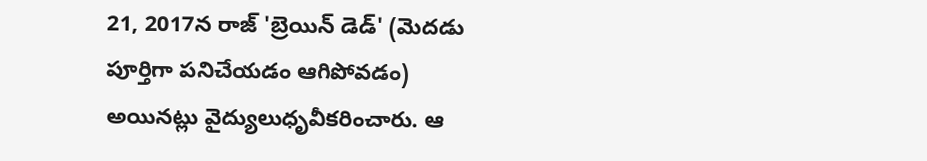21, 2017న రాజ్ 'బ్రెయిన్ డెడ్' (మెదడు పూర్తిగా పనిచేయడం ఆగిపోవడం) అయినట్లు వైద్యులుధృవీకరించారు. ఆ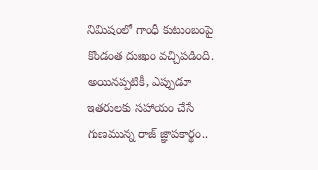నిమిషంలో గాంధీ కుటుంబంపై కొండంత దుఃఖం వచ్చిపడింది. అయినప్పటికీ, ఎప్పుడూ ఇతరులకు సహాయం చేసే గుణమున్న రాజ్ జ్ఞాపకార్థం..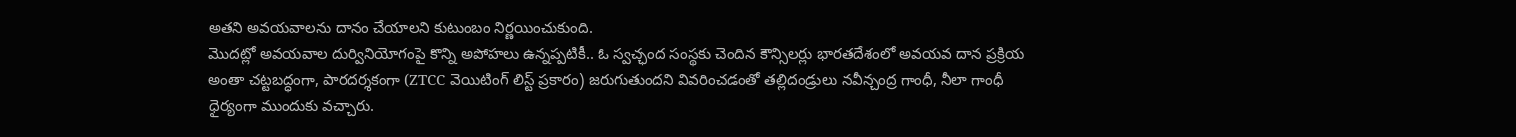అతని అవయవాలను దానం చేయాలని కుటుంబం నిర్ణయించుకుంది.
మొదట్లో అవయవాల దుర్వినియోగంపై కొన్ని అపోహలు ఉన్నప్పటికీ.. ఓ స్వచ్ఛంద సంస్థకు చెందిన కౌన్సిలర్లు భారతదేశంలో అవయవ దాన ప్రక్రియ అంతా చట్టబద్ధంగా, పారదర్శకంగా (ZTCC వెయిటింగ్ లిస్ట్ ప్రకారం) జరుగుతుందని వివరించడంతో తల్లిదండ్రులు నవీన్చంద్ర గాంధీ, నీలా గాంధీ ధైర్యంగా ముందుకు వచ్చారు.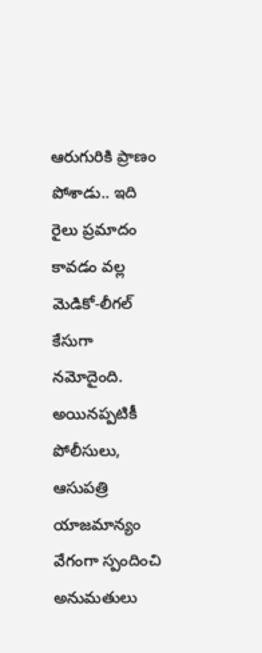ఆరుగురికి ప్రాణం పోశాడు.. ఇది రైలు ప్రమాదం కావడం వల్ల మెడికో-లీగల్ కేసుగా నమోదైంది. అయినప్పటికీ పోలీసులు, ఆసుపత్రి యాజమాన్యం వేగంగా స్పందించి అనుమతులు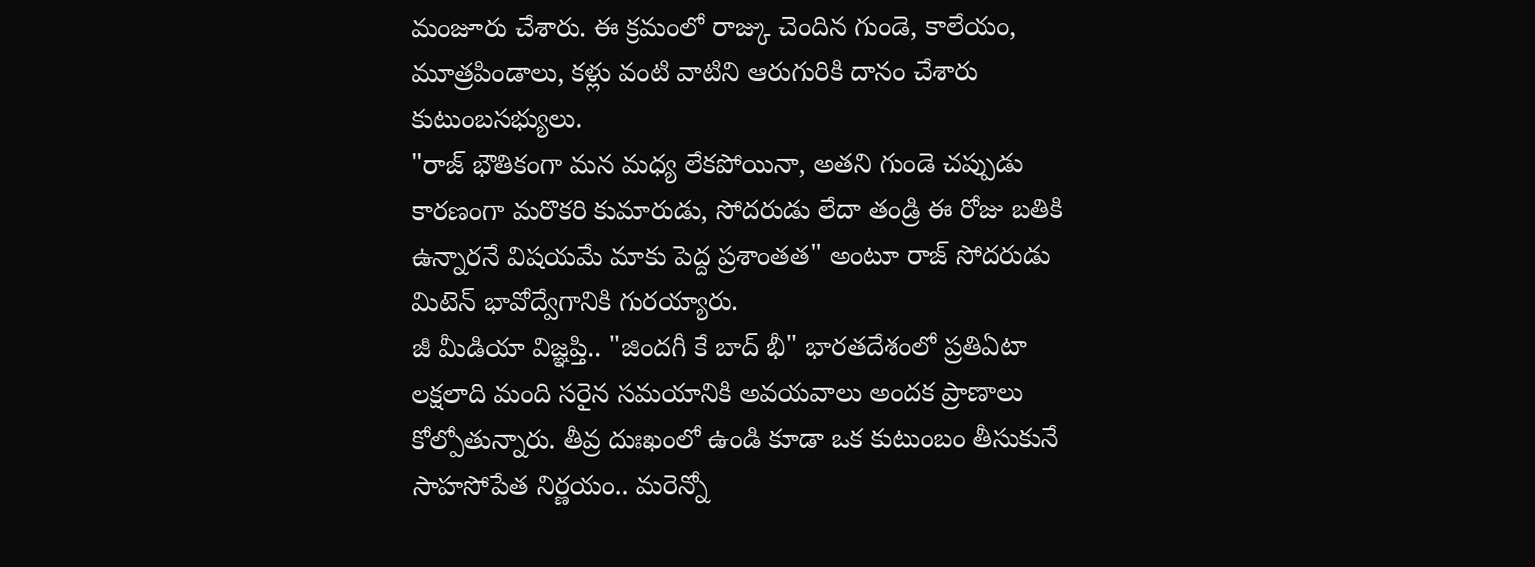మంజూరు చేశారు. ఈ క్రమంలో రాజ్కు చెందిన గుండె, కాలేయం, మూత్రపిండాలు, కళ్లు వంటి వాటిని ఆరుగురికి దానం చేశారు కుటుంబసభ్యులు.
"రాజ్ భౌతికంగా మన మధ్య లేకపోయినా, అతని గుండె చప్పుడు కారణంగా మరొకరి కుమారుడు, సోదరుడు లేదా తండ్రి ఈ రోజు బతికి ఉన్నారనే విషయమే మాకు పెద్ద ప్రశాంతత" అంటూ రాజ్ సోదరుడు మిటెన్ భావోద్వేగానికి గురయ్యారు.
జీ మీడియా విజ్ఞప్తి.. "జిందగీ కే బాద్ భీ" భారతదేశంలో ప్రతిఏటా లక్షలాది మంది సరైన సమయానికి అవయవాలు అందక ప్రాణాలు కోల్పోతున్నారు. తీవ్ర దుఃఖంలో ఉండి కూడా ఒక కుటుంబం తీసుకునే సాహసోపేత నిర్ణయం.. మరెన్నో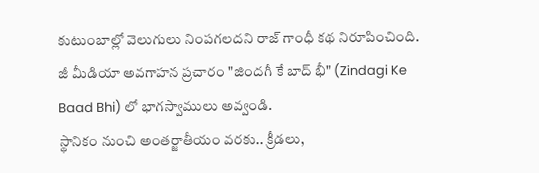కుటుంబాల్లో వెలుగులు నింపగలదని రాజ్ గాంధీ కథ నిరూపించింది. జీ మీడియా అవగాహన ప్రచారం "జిందగీ కే బాద్ భీ" (Zindagi Ke Baad Bhi) లో భాగస్వాములు అవ్వండి.
స్థానికం నుంచి అంతర్జాతీయం వరకు.. క్రీడలు,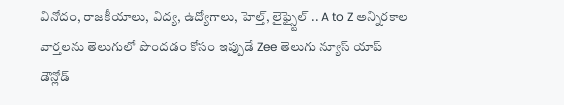వినోదం, రాజకీయాలు, విద్య, ఉద్యోగాలు, హెల్త్, లైఫ్స్టైల్ .. A to Z అన్నిరకాల వార్తలను తెలుగులో పొందడం కోసం ఇప్పుడే Zee తెలుగు న్యూస్ యాప్ డౌన్లోడ్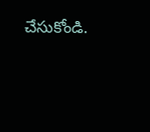చేసుకోండి.